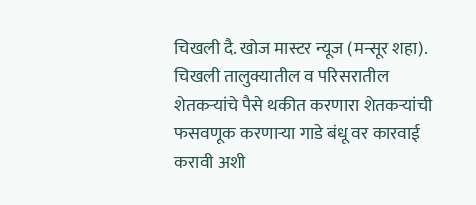चिखली दै. खोज मास्टर न्यूज (मन्सूर शहा). चिखली तालुक्यातील व परिसरातील शेतकऱ्यांचे पैसे थकीत करणारा शेतकऱ्यांची फसवणूक करणाऱ्या गाडे बंधू वर कारवाई करावी अशी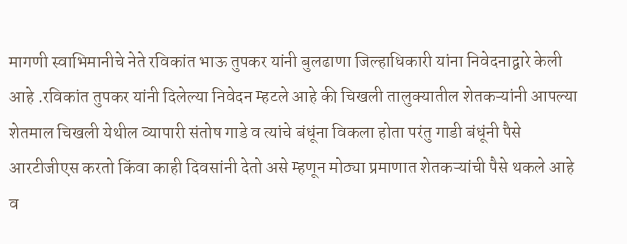मागणी स्वाभिमानीचे नेते रविकांत भाऊ तुपकर यांनी बुलढाणा जिल्हाधिकारी यांना निवेदनाद्वारे केली आहे .रविकांत तुपकर यांनी दिलेल्या निवेदन म्हटले आहे की चिखली तालुक्यातील शेतकऱ्यांनी आपल्या शेतमाल चिखली येथील व्यापारी संतोष गाडे व त्यांचे बंधूंना विकला होता परंतु गाडी बंधूंनी पैसे आरटीजीएस करतो किंवा काही दिवसांनी देतो असे म्हणून मोठ्या प्रमाणात शेतकऱ्यांची पैसे थकले आहे व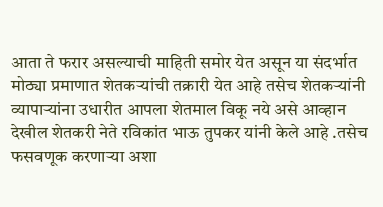आता ते फरार असल्याची माहिती समोर येत असून या संदर्भात मोठ्या प्रमाणात शेतकऱ्यांची तक्रारी येत आहे तसेच शेतकऱ्यांनी व्यापाऱ्यांना उधारीत आपला शेतमाल विकू नये असे आव्हान देखील शेतकरी नेते रविकांत भाऊ तुपकर यांनी केले आहे .तसेच फसवणूक करणाऱ्या अशा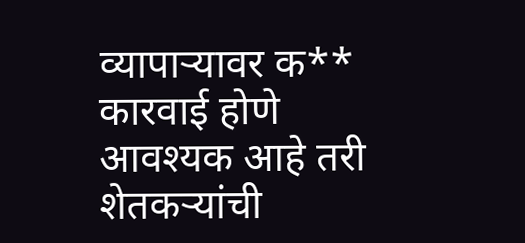व्यापाऱ्यावर क** कारवाई होणे आवश्यक आहे तरी शेतकऱ्यांची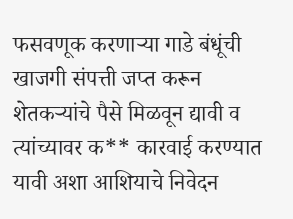फसवणूक करणाऱ्या गाडे बंधूंची खाजगी संपत्ती जप्त करून शेतकऱ्यांचे पैसे मिळवून द्यावी व त्यांच्यावर क** कारवाई करण्यात यावी अशा आशियाचे निवेदन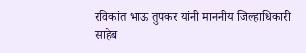रविकांत भाऊ तुपकर यांनी माननीय जिल्हाधिकारी साहेब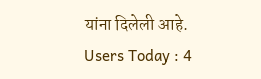यांना दिलेली आहे.
Users Today : 4